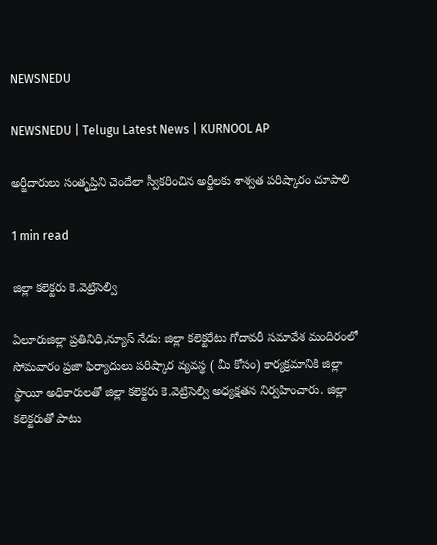NEWSNEDU

NEWSNEDU | Telugu Latest News | KURNOOL AP

అర్జీదారులు సంతృప్తిని చెందేలా స్వీకరించిన అర్జీలకు శాశ్వత పరిష్కారం చూపాలి

1 min read

జిల్లా కలెక్టరు కె.వెట్రిసెల్వి

ఏలూరుజిల్లా ప్రతినిధి,న్యూస్ నేడు: జిల్లా కలెక్టరేటు గోదావరీ సమావేశ మందిరంలో సోమవారం ప్రజా ఫిర్యాదులు పరిష్కార వ్యవస్థ ( మీ కోసం) కార్యక్రమానికి జిల్లా స్థాయీ అధికారులతో జిల్లా కలెక్టరు కె.వెట్రిసెల్వి అధ్యక్షతన నిర్వహించారు. జిల్లా కలెక్టరుతో పాటు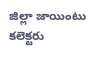జిల్లా జాయింటు కలెక్టరు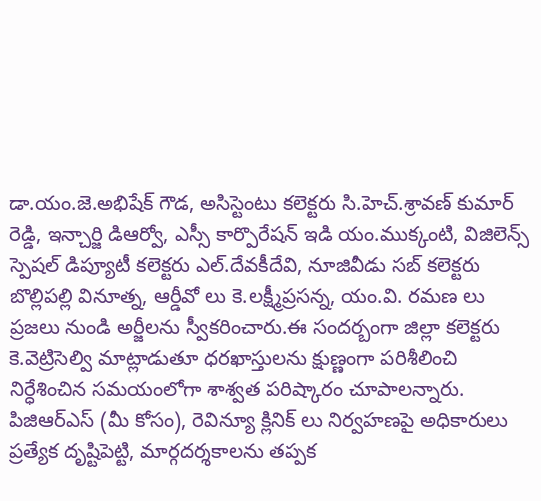డా.యం.జె.అభిషేక్ గౌడ, అసిస్టెంటు కలెక్టరు సి.హెచ్.శ్రావణ్ కుమార్ రెడ్డి, ఇన్చార్జి డిఆర్వో, ఎస్సీ కార్పొరేషన్ ఇడి యం.ముక్కంటి, విజిలెన్స్ స్పెషల్ డిప్యూటీ కలెక్టరు ఎల్.దేవకీదేవి, నూజివీడు సబ్ కలెక్టరు బొల్లిపల్లి వినూత్న, ఆర్డీవో లు కె.లక్ష్మీప్రసన్న, యం.వి. రమణ లు  ప్రజలు నుండి అర్జీలను స్వీకరించారు.ఈ సందర్బంగా జిల్లా కలెక్టరు కె.వెట్రిసెల్వి మాట్లాడుతూ ధరఖాస్తులను క్షుణ్ణంగా పరిశీలించి నిర్ధేశించిన సమయంలోగా శాశ్వత పరిష్కారం చూపాలన్నారు. పిజిఆర్ఎస్ (మీ కోసం), రెవిన్యూ క్లినిక్ లు నిర్వహణపై అధికారులు ప్రత్యేక దృష్టిపెట్టి, మార్గదర్శకాలను తప్పక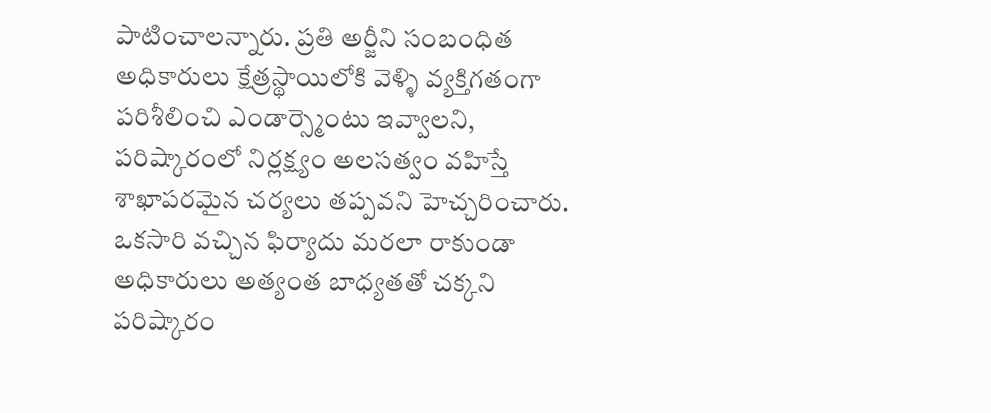పాటించాలన్నారు. ప్రతి అర్జీని సంబంధిత అధికారులు క్షేత్రస్థాయిలోకి వెళ్ళి వ్యక్తిగతంగా పరిశీలించి ఎండార్స్మెంటు ఇవ్వాలని, పరిష్కారంలో నిర్లక్ష్యం అలసత్వం వహిస్తే శాఖాపరమైన చర్యలు తప్పవని హెచ్చరించారు.  ఒకసారి వచ్చిన ఫిర్యాదు మరలా రాకుండా అధికారులు అత్యంత బాధ్యతతో చక్కని పరిష్కారం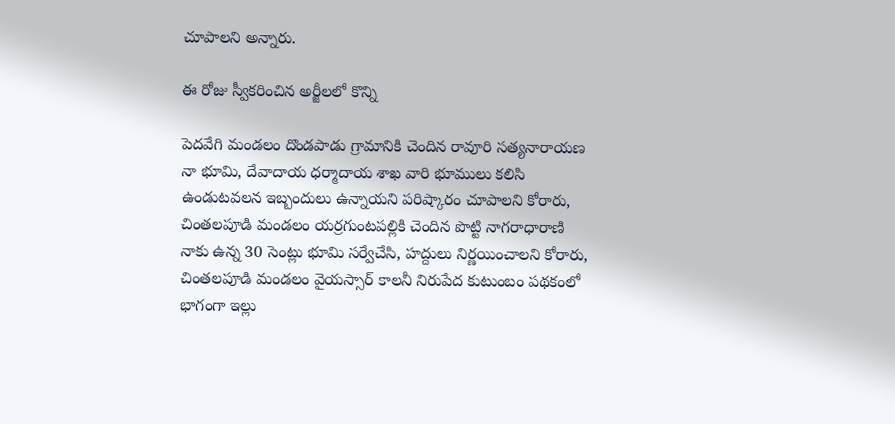చూపాలని అన్నారు.

ఈ రోజు స్వీకరించిన అర్జీలలో కొన్ని

పెదవేగి మండలం దొండపాడు గ్రామానికి చెందిన రావూరి సత్యనారాయణ నా భూమి, దేవాదాయ ధర్మాదాయ శాఖ వారి భూములు కలిసి ఉండుటవలన ఇబ్బందులు ఉన్నాయని పరిష్కారం చూపాలని కోరారు, చింతలపూడి మండలం యర్రగుంటపల్లికి చెందిన పొట్టి నాగరాధారాణి నాకు ఉన్న 30 సెంట్లు భూమి సర్వేచేసి, హద్దులు నిర్ణయించాలని కోరారు, చింతలపూడి మండలం వైయస్సార్ కాలనీ నిరుపేద కుటుంబం పథకంలో భాగంగా ఇల్లు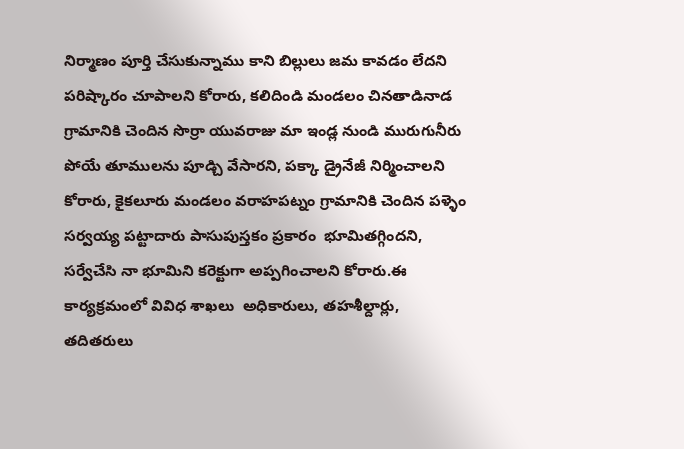నిర్మాణం పూర్తి చేసుకున్నాము కాని బిల్లులు జమ కావడం లేదని పరిష్కారం చూపాలని కోరారు, కలిదిండి మండలం చినతాడినాడ గ్రామానికి చెందిన సొర్రా యువరాజు మా ఇండ్ల నుండి మురుగునీరు పోయే తూములను పూడ్చి వేసారని, పక్కా డ్రైనేజీ నిర్మించాలని కోరారు, కైకలూరు మండలం వరాహపట్నం గ్రామానికి చెందిన పళ్ళెం సర్వయ్య పట్టాదారు పాసుపుస్తకం ప్రకారం  భూమితగ్గిందని, సర్వేచేసి నా భూమిని కరెక్టుగా అప్పగించాలని కోరారు.ఈ కార్యక్రమంలో వివిధ శాఖలు  అధికారులు, తహశీల్దార్లు, తదితరులు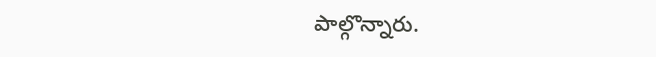పాల్గొన్నారు.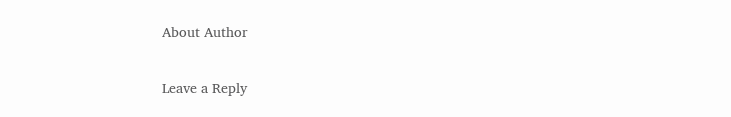About Author

Leave a Reply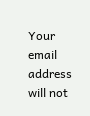Your email address will not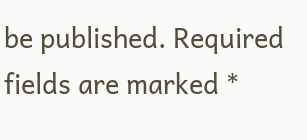be published. Required fields are marked *